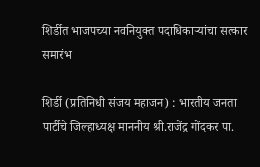शिर्डीत भाजपच्या नवनियुक्त पदाधिकाऱ्यांचा सत्कार समारंभ

शिर्डी (प्रतिनिधी संजय महाजन) : भारतीय जनता पार्टीचे जिल्हाध्यक्ष माननीय श्री.राजेंद्र गोंदकर पा.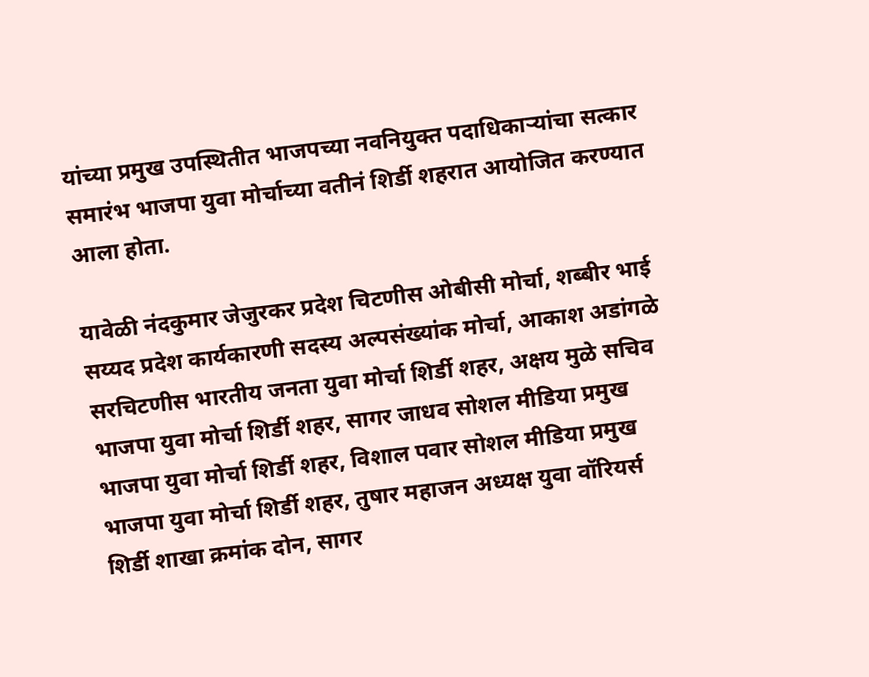यांच्या प्रमुख उपस्थितीत भाजपच्या नवनियुक्त पदाधिकाऱ्यांचा सत्कार समारंभ भाजपा युवा मोर्चाच्या वतीनं शिर्डी शहरात आयोजित करण्यात आला होता.

यावेळी नंदकुमार जेजुरकर प्रदेश चिटणीस ओबीसी मोर्चा, शब्बीर भाई सय्यद प्रदेश कार्यकारणी सदस्य अल्पसंख्यांक मोर्चा, आकाश अडांगळे सरचिटणीस भारतीय जनता युवा मोर्चा शिर्डी शहर, अक्षय मुळे सचिव भाजपा युवा मोर्चा शिर्डी शहर, सागर जाधव सोशल मीडिया प्रमुख भाजपा युवा मोर्चा शिर्डी शहर, विशाल पवार सोशल मीडिया प्रमुख भाजपा युवा मोर्चा शिर्डी शहर, तुषार महाजन अध्यक्ष युवा वॉरियर्स शिर्डी शाखा क्रमांक दोन, सागर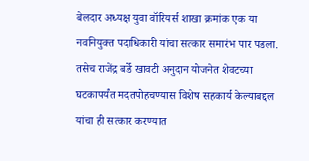बेलदार अध्यक्ष युवा वॉरियर्स शाखा क्रमांक एक या नवनियुक्त पदाधिकारी यांचा सत्कार समारंभ पार पडला. तसेच राजेंद्र बर्डे खावटी अनुदान योजनेत शेवटच्या घटकापर्यंत मदतपोहचण्यास विशेष सहकार्य केल्याबद्दल यांचा ही सत्कार करण्यात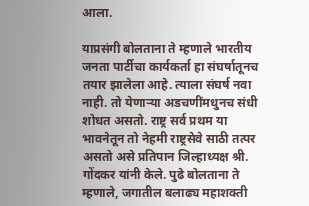आला.

याप्रसंगी बोलताना ते म्हणाले भारतीय जनता पार्टीचा कार्यकर्ता हा संघर्षातूनच तयार झालेला आहे. त्याला संघर्ष नवा नाही. तो येणाऱ्या अडचणींमधुनच संधी शोधत असतो. राष्ट्र सर्व प्रथम या भावनेतून तो नेहमी राष्ट्रसेवे साठी तत्पर असतो असे प्रतिपान जिल्हाध्यक्ष श्री. गोंदकर यांनी केले. पुढे बोलताना ते म्हणाले, जगातील बलाढ्य महाशक्ती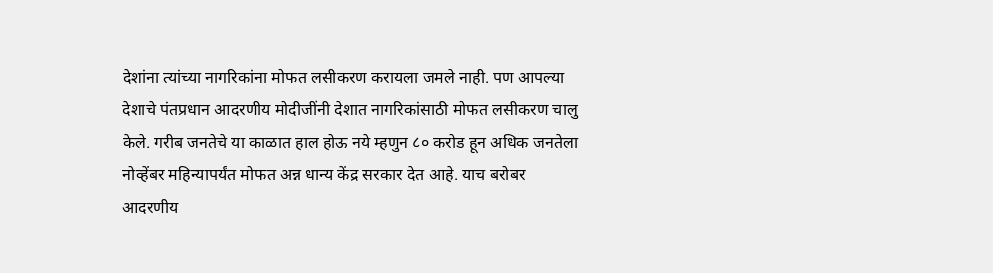देशांना त्यांच्या नागरिकांना मोफत लसीकरण करायला जमले नाही. पण आपल्या देशाचे पंतप्रधान आदरणीय मोदीजींनी देशात नागरिकांसाठी मोफत लसीकरण चालु केले. गरीब जनतेचे या काळात हाल होऊ नये म्हणुन ८० करोड हून अधिक जनतेला नोव्हेंबर महिन्यापर्यंत मोफत अन्न धान्य केंद्र सरकार देत आहे. याच बरोबर आदरणीय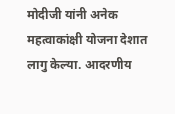मोदीजी यांनी अनेक महत्वाकांक्षी योजना देशात लागु केल्या. आदरणीय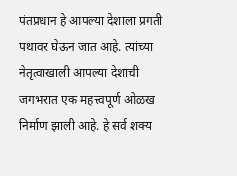पंतप्रधान हे आपल्या देशाला प्रगती पथावर घेऊन जात आहे. त्यांच्या नेतृत्वाखाली आपल्या देशाची जगभरात एक महत्त्वपूर्ण ओळख निर्माण झाली आहे. हे सर्व शक्य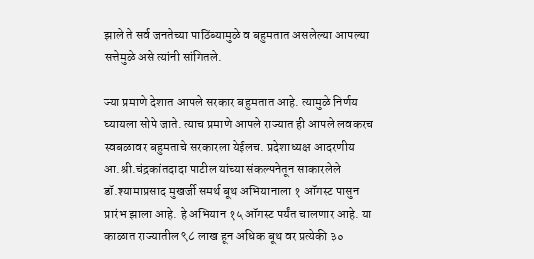झाले ते सर्व जनतेच्या पाठिंब्यामुळे व बहुमतात असलेल्या आपल्या सत्तेमुळे असे त्यांनी सांगितले.

ज्या प्रमाणे देशात आपले सरकार बहुमतात आहे. त्यामुळे निर्णय घ्यायला सोपे जाते. त्याच प्रमाणे आपले राज्यात ही आपले लवकरच स्वबळावर बहुमताचे सरकारला येईलच. प्रदेशाध्यक्ष आदरणीय आ.श्री.चंद्रकांतदादा पाटील यांच्या संकल्पनेतून साकारलेले डॉ.श्यामाप्रसाद मुखर्जी समर्थ बूथ अभियानाला १ ऑगस्ट पासुन प्रारंभ झाला आहे. हे अभियान १५ ऑगस्ट पर्यंत चालणार आहे. या काळात राज्यातील ९८ लाख हून अधिक बूथ वर प्रत्येकी ३०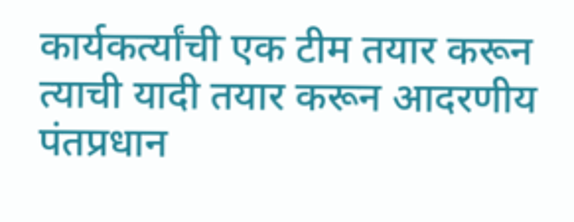कार्यकर्त्यांची एक टीम तयार करून त्याची यादी तयार करून आदरणीय पंतप्रधान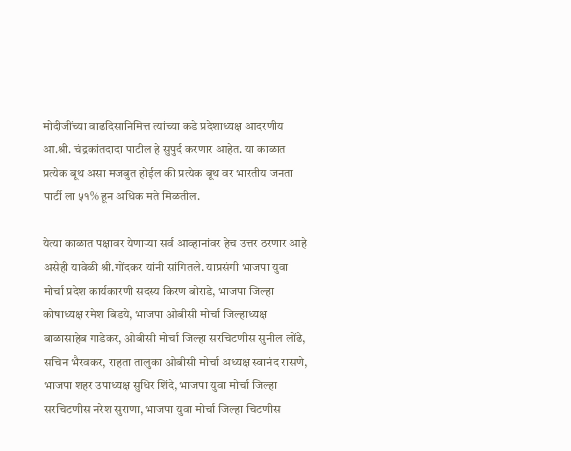मोदीजींच्या वाढदिसानिमित्त त्यांच्या कडे प्रदेशाध्यक्ष आदरणीय आ.श्री. चंद्रकांतदादा पाटील हे सुपुर्द करणार आहेत. या काळात प्रत्येक बूथ असा मजबुत होईल की प्रत्येक बूथ वर भारतीय जनता पार्टी ला ५१% हून अधिक मते मिळतील.

येत्या काळात पक्षावर येणाऱ्या सर्व आव्हानांवर हेच उत्तर ठरणार आहे असेही यावेळी श्री.गोंदकर यांनी सांगितले. याप्रसंगी भाजपा युवा मोर्चा प्रदेश कार्यकारणी सदस्य किरण बोराडे, भाजपा जिल्हा कोषाध्यक्ष रमेश बिडये, भाजपा ओबीसी मोर्चा जिल्हाध्यक्ष बाळासाहेब गाडेकर, ओबीसी मोर्चा जिल्हा सरचिटणीस सुनील लोंढे, सचिन भैरवकर, राहता तालुका ओबीसी मोर्चा अध्यक्ष स्वानंद रासणे, भाजपा शहर उपाध्यक्ष सुधिर शिंदे, भाजपा युवा मोर्चा जिल्हा सरचिटणीस नरेश सुराणा, भाजपा युवा मोर्चा जिल्हा चिटणीस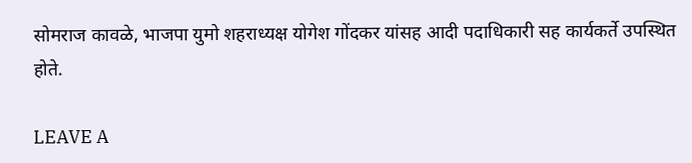सोमराज कावळे, भाजपा युमो शहराध्यक्ष योगेश गोंदकर यांसह आदी पदाधिकारी सह कार्यकर्ते उपस्थित होते.

LEAVE A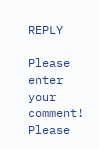REPLY

Please enter your comment!
Please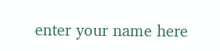enter your name here